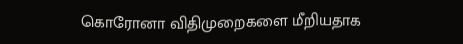கொரோனா விதிமுறைகளை மீறியதாக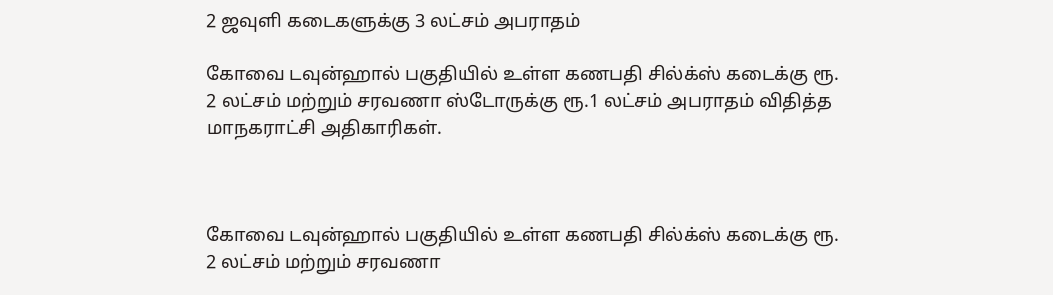2 ஜவுளி கடைகளுக்கு 3 லட்சம் அபராதம்

கோவை டவுன்ஹால் பகுதியில் உள்ள கணபதி சில்க்ஸ் கடைக்கு ரூ. 2 லட்சம் மற்றும் சரவணா ஸ்டோருக்கு ரூ.1 லட்சம் அபராதம் விதித்த மாநகராட்சி அதிகாரிகள்.



கோவை டவுன்ஹால் பகுதியில் உள்ள கணபதி சில்க்ஸ் கடைக்கு ரூ. 2 லட்சம் மற்றும் சரவணா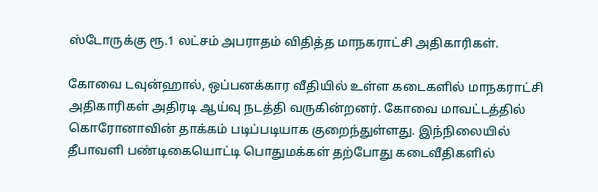ஸ்டோருக்கு ரூ.1 லட்சம் அபராதம் விதித்த மாநகராட்சி அதிகாரிகள்.

கோவை டவுன்ஹால், ஒப்பனக்கார வீதியில் உள்ள கடைகளில் மாநகராட்சி அதிகாரிகள் அதிரடி ஆய்வு நடத்தி வருகின்றனர். கோவை மாவட்டத்தில் கொரோனாவின் தாக்கம் படிப்படியாக குறைந்துள்ளது. இந்நிலையில் தீபாவளி பண்டிகையொட்டி பொதுமக்கள் தற்போது கடைவீதிகளில்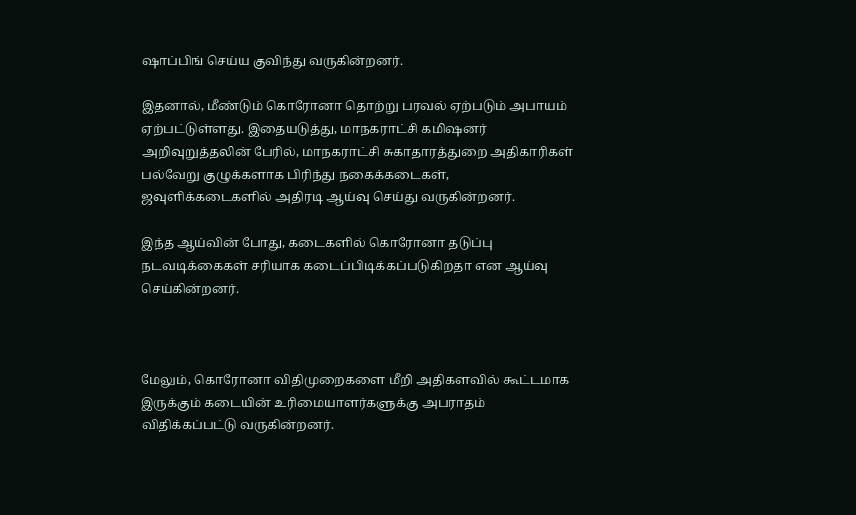ஷாப்பிங் செய்ய குவிந்து வருகின்றனர்.

இதனால், மீண்டும் கொரோனா தொற்று பரவல் ஏற்படும் அபாயம் ஏற்பட்டுள்ளது. இதையடுத்து, மாநகராட்சி கமிஷனர் அறிவுறுத்தலின் பேரில், மாநகராட்சி சுகாதாரத்துறை அதிகாரிகள் பல்வேறு குழுக்களாக பிரிந்து நகைக்கடைகள், ஜவுளிக்கடைகளில் அதிரடி ஆய்வு செய்து வருகின்றனர்.

இந்த ஆய்வின் போது, கடைகளில் கொரோனா தடுப்பு நடவடிக்கைகள் சரியாக கடைப்பிடிக்கப்படுகிறதா என ஆய்வு செய்கின்றனர்.



மேலும், கொரோனா விதிமுறைகளை மீறி அதிகளவில் கூட்டமாக இருக்கும் கடையின் உரிமையாளர்களுக்கு அபராதம் விதிக்கப்பட்டு வருகின்றனர்.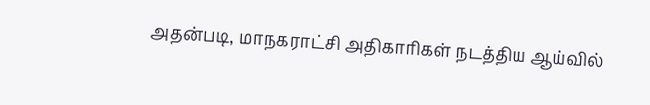அதன்படி, மாநகராட்சி அதிகாரிகள் நடத்திய ஆய்வில்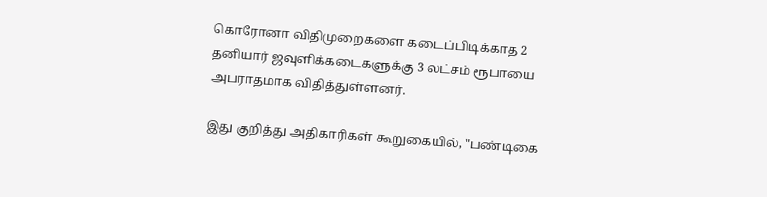கொரோனா விதிமுறைகளை கடைப்பிடிக்காத 2 தனியார் ஜவுளிக்கடைகளுக்கு 3 லட்சம் ரூபாயை அபராதமாக விதித்துள்ளனர்.

இது குறித்து அதிகாரிகள் கூறுகையில், "பண்டிகை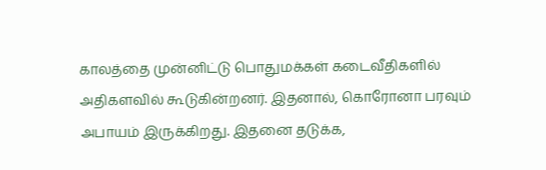காலத்தை முன்னிட்டு பொதுமக்கள் கடைவீதிகளில் அதிகளவில் கூடுகின்றனர். இதனால், கொரோனா பரவும் அபாயம் இருக்கிறது. இதனை தடுக்க,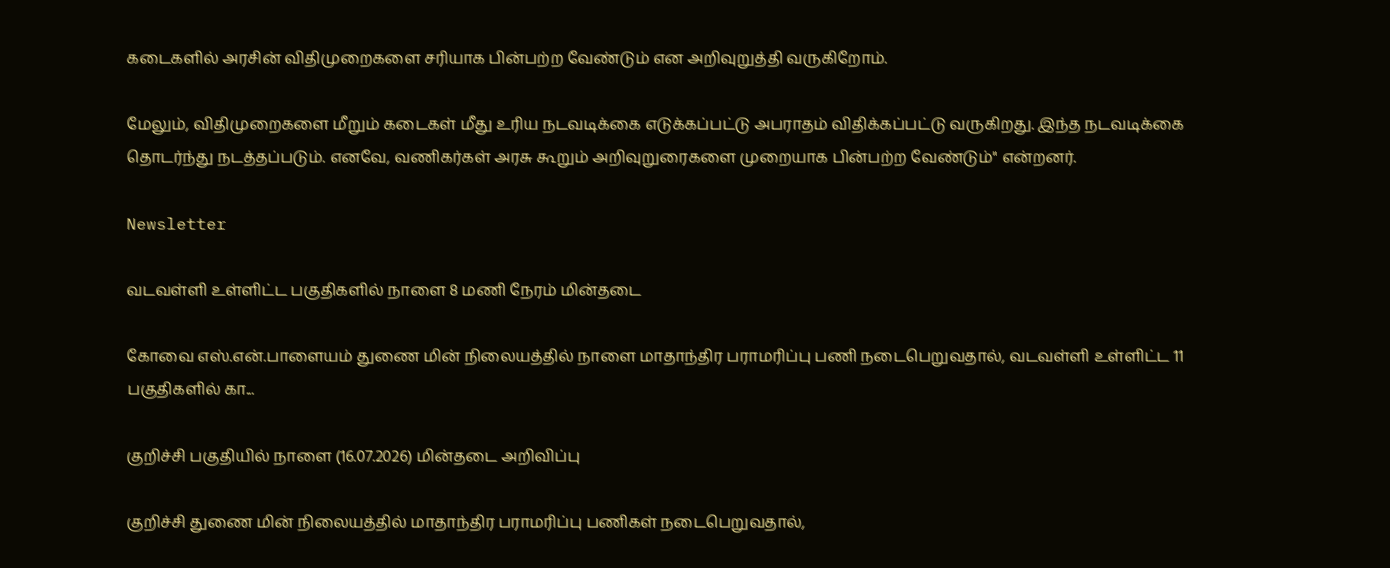கடைகளில் அரசின் விதிமுறைகளை சரியாக பின்பற்ற வேண்டும் என அறிவுறுத்தி வருகிறோம்.

மேலும், விதிமுறைகளை மீறும் கடைகள் மீது உரிய நடவடிக்கை எடுக்கப்பட்டு அபராதம் விதிக்கப்பட்டு வருகிறது. இந்த நடவடிக்கை தொடர்ந்து நடத்தப்படும். எனவே, வணிகர்கள் அரசு கூறும் அறிவுறுரைகளை முறையாக பின்பற்ற வேண்டும்" என்றனர்.

Newsletter

வடவள்ளி உள்ளிட்ட பகுதிகளில் நாளை 8 மணி நேரம் மின்தடை

கோவை எஸ்.என்.பாளையம் துணை மின் நிலையத்தில் நாளை மாதாந்திர பராமரிப்பு பணி நடைபெறுவதால், வடவள்ளி உள்ளிட்ட 11 பகுதிகளில் கா...

குறிச்சி பகுதியில் நாளை (16.07.2026) மின்தடை அறிவிப்பு

குறிச்சி துணை மின் நிலையத்தில் மாதாந்திர பராமரிப்பு பணிகள் நடைபெறுவதால்,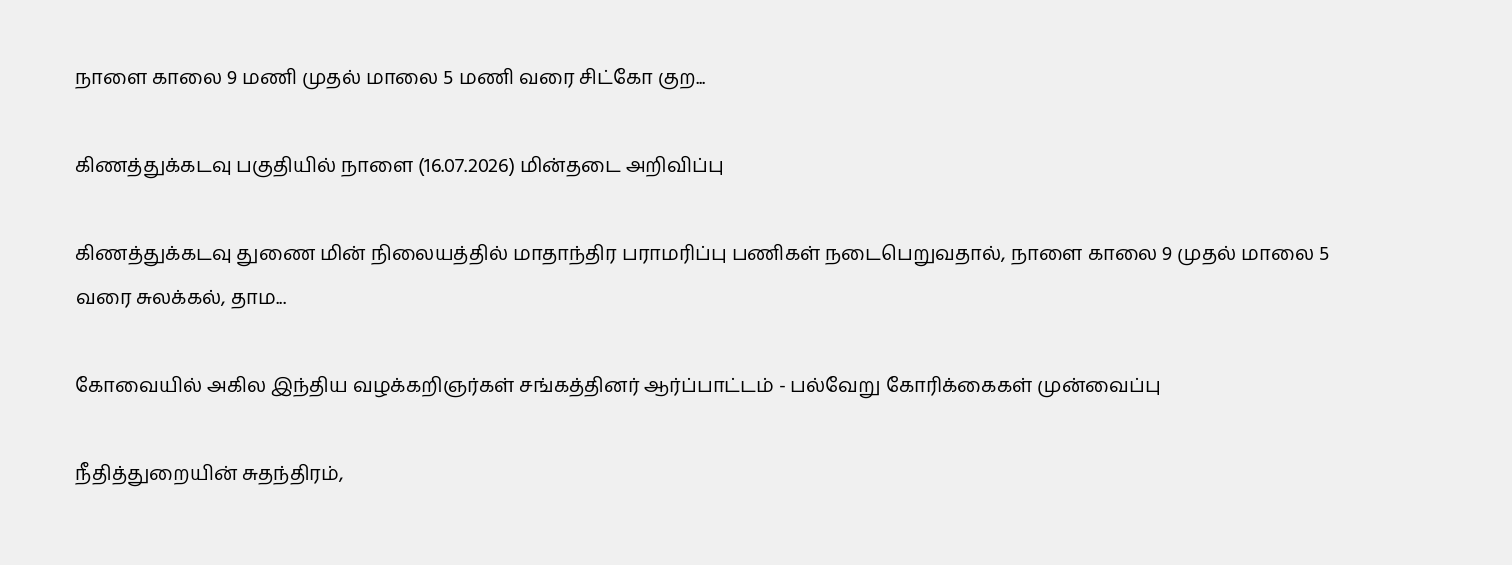நாளை காலை 9 மணி முதல் மாலை 5 மணி வரை சிட்கோ குற...

கிணத்துக்கடவு பகுதியில் நாளை (16.07.2026) மின்தடை அறிவிப்பு

கிணத்துக்கடவு துணை மின் நிலையத்தில் மாதாந்திர பராமரிப்பு பணிகள் நடைபெறுவதால், நாளை காலை 9 முதல் மாலை 5 வரை சுலக்கல், தாம...

கோவையில் அகில இந்திய வழக்கறிஞர்கள் சங்கத்தினர் ஆர்ப்பாட்டம் - பல்வேறு கோரிக்கைகள் முன்வைப்பு

நீதித்துறையின் சுதந்திரம்,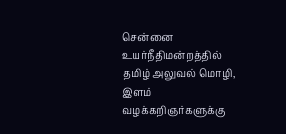சென்னை உயர்நீதிமன்றத்தில் தமிழ் அலுவல் மொழி, இளம் வழக்கறிஞர்களுக்கு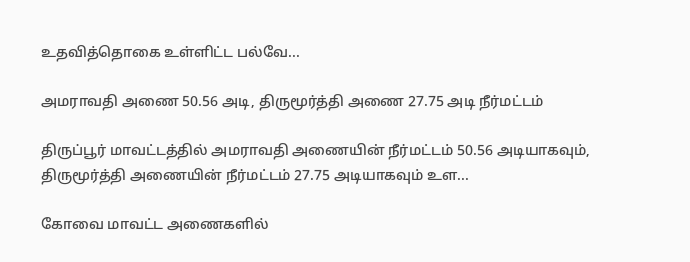உதவித்தொகை உள்ளிட்ட பல்வே...

அமராவதி அணை 50.56 அடி, திருமூர்த்தி அணை 27.75 அடி நீர்மட்டம்

திருப்பூர் மாவட்டத்தில் அமராவதி அணையின் நீர்மட்டம் 50.56 அடியாகவும், திருமூர்த்தி அணையின் நீர்மட்டம் 27.75 அடியாகவும் உள...

கோவை மாவட்ட அணைகளில்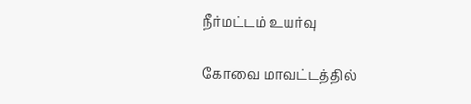நீர்மட்டம் உயர்வு

கோவை மாவட்டத்தில்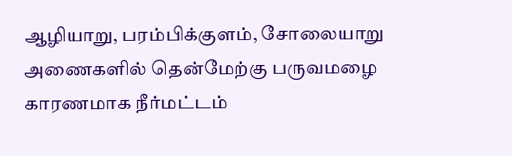ஆழியாறு, பரம்பிக்குளம், சோலையாறு அணைகளில் தென்மேற்கு பருவமழை காரணமாக நீர்மட்டம்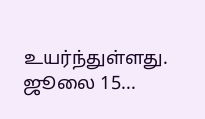உயர்ந்துள்ளது. ஜூலை 15...